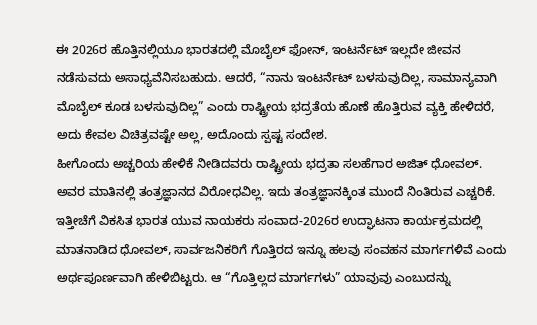ಈ 2026ರ ಹೊತ್ತಿನಲ್ಲಿಯೂ ಭಾರತದಲ್ಲಿ ಮೊಬೈಲ್ ಫೋನ್, ಇಂಟರ್ನೆಟ್ ಇಲ್ಲದೇ ಜೀವನ ನಡೆಸುವದು ಅಸಾಧ್ಯವೆನಿಸಬಹುದು. ಆದರೆ, “ನಾನು ಇಂಟರ್ನೆಟ್ ಬಳಸುವುದಿಲ್ಲ, ಸಾಮಾನ್ಯವಾಗಿ ಮೊಬೈಲ್ ಕೂಡ ಬಳಸುವುದಿಲ್ಲ” ಎಂದು ರಾಷ್ಟ್ರೀಯ ಭದ್ರತೆಯ ಹೊಣೆ ಹೊತ್ತಿರುವ ವ್ಯಕ್ತಿ ಹೇಳಿದರೆ, ಅದು ಕೇವಲ ವಿಚಿತ್ರವಷ್ಟೇ ಅಲ್ಲ, ಅದೊಂದು ಸ್ಪಷ್ಟ ಸಂದೇಶ.
ಹೀಗೊಂದು ಅಚ್ಚರಿಯ ಹೇಳಿಕೆ ನೀಡಿದವರು ರಾಷ್ಟ್ರೀಯ ಭದ್ರತಾ ಸಲಹೆಗಾರ ಅಜಿತ್ ಧೋವಲ್. ಅವರ ಮಾತಿನಲ್ಲಿ ತಂತ್ರಜ್ಞಾನದ ವಿರೋಧವಿಲ್ಲ. ಇದು ತಂತ್ರಜ್ಞಾನಕ್ಕಿಂತ ಮುಂದೆ ನಿಂತಿರುವ ಎಚ್ಚರಿಕೆ.
ಇತ್ತೀಚೆಗೆ ವಿಕಸಿತ ಭಾರತ ಯುವ ನಾಯಕರು ಸಂವಾದ-2026ರ ಉದ್ಘಾಟನಾ ಕಾರ್ಯಕ್ರಮದಲ್ಲಿ ಮಾತನಾಡಿದ ಧೋವಲ್, ಸಾರ್ವಜನಿಕರಿಗೆ ಗೊತ್ತಿರದ ಇನ್ನೂ ಹಲವು ಸಂವಹನ ಮಾರ್ಗಗಳಿವೆ ಎಂದು ಅರ್ಥಪೂರ್ಣವಾಗಿ ಹೇಳಿಬಿಟ್ಟರು. ಆ “ಗೊತ್ತಿಲ್ಲದ ಮಾರ್ಗಗಳು” ಯಾವುವು ಎಂಬುದನ್ನು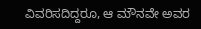ವಿವರಿಸದಿದ್ದರೂ, ಆ ಮೌನವೇ ಅವರ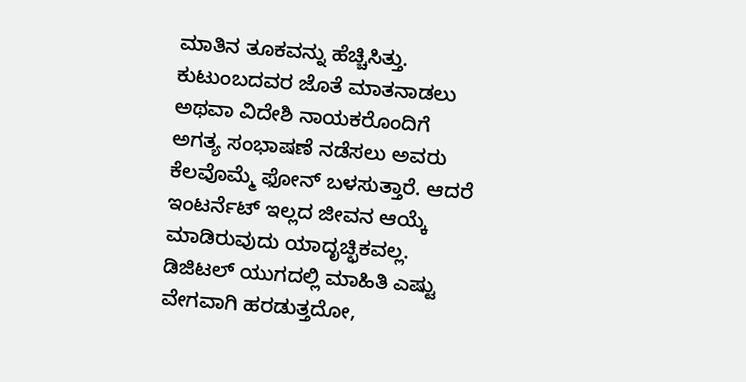ಮಾತಿನ ತೂಕವನ್ನು ಹೆಚ್ಚಿಸಿತ್ತು.
ಕುಟುಂಬದವರ ಜೊತೆ ಮಾತನಾಡಲು ಅಥವಾ ವಿದೇಶಿ ನಾಯಕರೊಂದಿಗೆ ಅಗತ್ಯ ಸಂಭಾಷಣೆ ನಡೆಸಲು ಅವರು ಕೆಲವೊಮ್ಮೆ ಫೋನ್ ಬಳಸುತ್ತಾರೆ. ಆದರೆ ಇಂಟರ್ನೆಟ್ ಇಲ್ಲದ ಜೀವನ ಆಯ್ಕೆ ಮಾಡಿರುವುದು ಯಾದೃಚ್ಛಿಕವಲ್ಲ. ಡಿಜಿಟಲ್ ಯುಗದಲ್ಲಿ ಮಾಹಿತಿ ಎಷ್ಟು ವೇಗವಾಗಿ ಹರಡುತ್ತದೋ,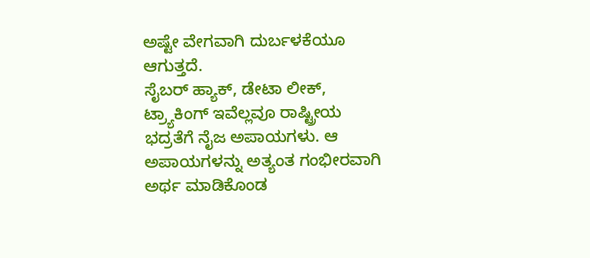ಅಷ್ಟೇ ವೇಗವಾಗಿ ದುರ್ಬಳಕೆಯೂ ಆಗುತ್ತದೆ.
ಸೈಬರ್ ಹ್ಯಾಕ್, ಡೇಟಾ ಲೀಕ್, ಟ್ರ್ಯಾಕಿಂಗ್ ಇವೆಲ್ಲವೂ ರಾಷ್ಟ್ರೀಯ ಭದ್ರತೆಗೆ ನೈಜ ಅಪಾಯಗಳು. ಆ ಅಪಾಯಗಳನ್ನು ಅತ್ಯಂತ ಗಂಭೀರವಾಗಿ ಅರ್ಥ ಮಾಡಿಕೊಂಡ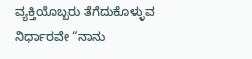ವ್ಯಕ್ತಿಯೊಬ್ಬರು ತೆಗೆದುಕೊಳ್ಳುವ ನಿರ್ಧಾರವೇ “ನಾನು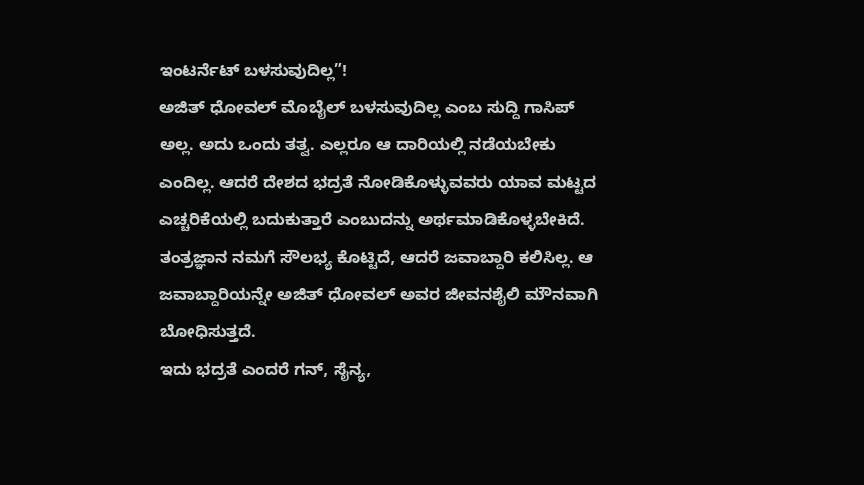ಇಂಟರ್ನೆಟ್ ಬಳಸುವುದಿಲ್ಲ”!
ಅಜಿತ್ ಧೋವಲ್ ಮೊಬೈಲ್ ಬಳಸುವುದಿಲ್ಲ ಎಂಬ ಸುದ್ದಿ ಗಾಸಿಪ್ ಅಲ್ಲ. ಅದು ಒಂದು ತತ್ವ. ಎಲ್ಲರೂ ಆ ದಾರಿಯಲ್ಲಿ ನಡೆಯಬೇಕು ಎಂದಿಲ್ಲ. ಆದರೆ ದೇಶದ ಭದ್ರತೆ ನೋಡಿಕೊಳ್ಳುವವರು ಯಾವ ಮಟ್ಟದ ಎಚ್ಚರಿಕೆಯಲ್ಲಿ ಬದುಕುತ್ತಾರೆ ಎಂಬುದನ್ನು ಅರ್ಥಮಾಡಿಕೊಳ್ಳಬೇಕಿದೆ. ತಂತ್ರಜ್ಞಾನ ನಮಗೆ ಸೌಲಭ್ಯ ಕೊಟ್ಟಿದೆ, ಆದರೆ ಜವಾಬ್ದಾರಿ ಕಲಿಸಿಲ್ಲ. ಆ ಜವಾಬ್ದಾರಿಯನ್ನೇ ಅಜಿತ್ ಧೋವಲ್ ಅವರ ಜೀವನಶೈಲಿ ಮೌನವಾಗಿ ಬೋಧಿಸುತ್ತದೆ.
ಇದು ಭದ್ರತೆ ಎಂದರೆ ಗನ್, ಸೈನ್ಯ,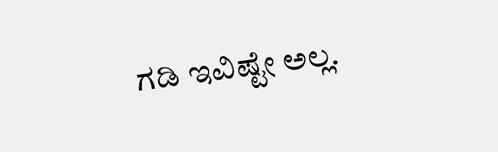ಗಡಿ ಇವಿಷ್ಟೇ ಅಲ್ಲ.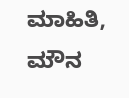ಮಾಹಿತಿ, ಮೌನ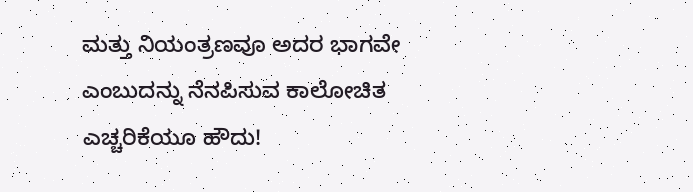ಮತ್ತು ನಿಯಂತ್ರಣವೂ ಅದರ ಭಾಗವೇ ಎಂಬುದನ್ನು ನೆನಪಿಸುವ ಕಾಲೋಚಿತ ಎಚ್ಚರಿಕೆಯೂ ಹೌದು!